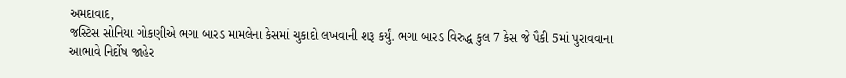અમદાવાદ,
જસ્ટિસ સોનિયા ગોકણીએ ભગા બારડ મામલેના કેસમાં ચુકાદો લખવાની શરૂ કર્યું. ભગા બારડ વિરુદ્ધ કુલ 7 કેસ જે પૈકી 5માં પુરાવવાના આભાવે નિર્દોષ જાહેર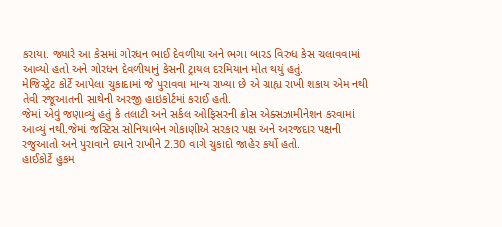કરાયા. જ્યારે આ કેસમાં ગોરધન ભાઈ દેવળીયા અને ભગા બારડ વિરુધ કેસ ચલાવવામાં આવ્યો હતો અને ગોરધન દેવળીયાનું કેસની ટ્રાયલ દરમિયાન મોત થયું હતું.
મેજિસ્ટ્રેટ કોર્ટે આપેલા ચુકાદામાં જે પુરાવવા માન્ય રાખ્યા છે એ ગ્રાહ્ય રાખી શકાય એમ નથી તેવી રજૂઆતની સાથેની અરજી હાઇકોર્ટમાં કરાઈ હતી.
જેમાં એવું જણાવ્યું હતું કે તલાટી અને સર્કલ ઓફિસરની ક્રોસ એક્સઝામીનેશન કરવામાં આવ્યું નથી.જેમાં જસ્ટિસ સોનિયાબેન ગોકાણીએ સરકાર પક્ષ અને અરજદાર પક્ષની રજુઆતો અને પુરાવાને દયાને રાખીને 2.30 વાગે ચુકાદો જાહેર કર્યો હતો.
હાઈકોર્ટે હુકમ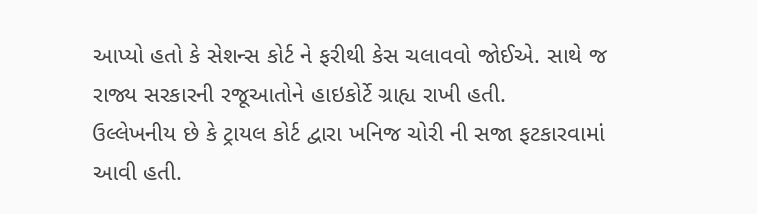આપ્યો હતો કે સેશન્સ કોર્ટ ને ફરીથી કેસ ચલાવવો જોઈએ. સાથે જ રાજ્ય સરકારની રજૂઆતોને હાઇકોર્ટે ગ્રાહ્ય રાખી હતી.
ઉલ્લેખનીય છે કે ટ્રાયલ કોર્ટ દ્વારા ખનિજ ચોરી ની સજા ફટકારવામાં આવી હતી.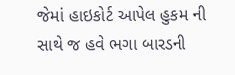જેમાં હાઇકોર્ટ આપેલ હુકમ ની સાથે જ હવે ભગા બારડની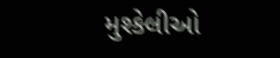મુશ્કેલીઓ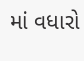માં વધારો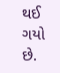થઈ ગયો છે.